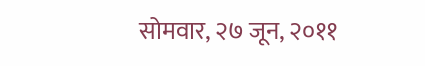सोमवार, २७ जून, २०११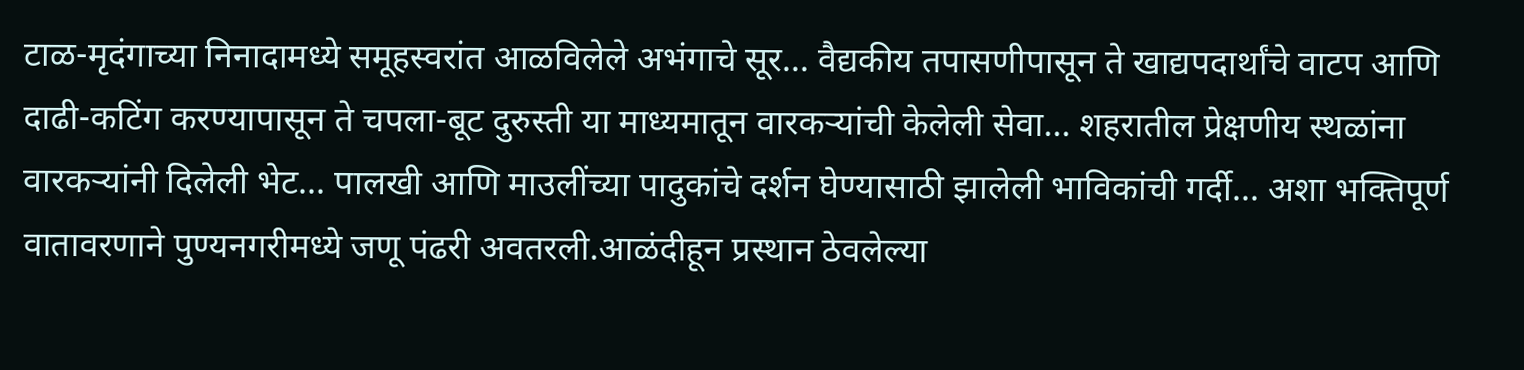टाळ-मृदंगाच्या निनादामध्ये समूहस्वरांत आळविलेले अभंगाचे सूर... वैद्यकीय तपासणीपासून ते खाद्यपदार्थांचे वाटप आणि दाढी-कटिंग करण्यापासून ते चपला-बूट दुरुस्ती या माध्यमातून वारकऱ्यांची केलेली सेवा... शहरातील प्रेक्षणीय स्थळांना वारकऱ्यांनी दिलेली भेट... पालखी आणि माउलींच्या पादुकांचे दर्शन घेण्यासाठी झालेली भाविकांची गर्दी... अशा भक्तिपूर्ण वातावरणाने पुण्यनगरीमध्ये जणू पंढरी अवतरली.आळंदीहून प्रस्थान ठेवलेल्या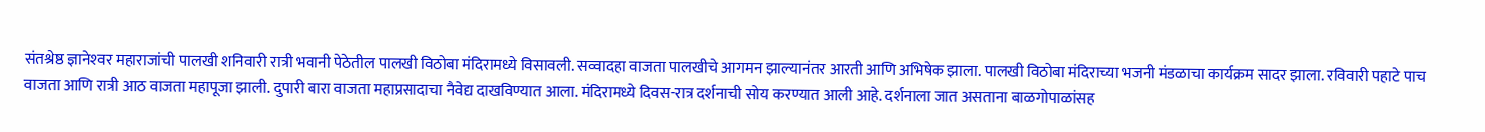संतश्रेष्ठ ज्ञानेश्‍वर महाराजांची पालखी शनिवारी रात्री भवानी पेठेतील पालखी विठोबा मंदिरामध्ये विसावली. सव्वादहा वाजता पालखीचे आगमन झाल्यानंतर आरती आणि अभिषेक झाला. पालखी विठोबा मंदिराच्या भजनी मंडळाचा कार्यक्रम सादर झाला. रविवारी पहाटे पाच वाजता आणि रात्री आठ वाजता महापूजा झाली. दुपारी बारा वाजता महाप्रसादाचा नैवेद्य दाखविण्यात आला. मंदिरामध्ये दिवस-रात्र दर्शनाची सोय करण्यात आली आहे. दर्शनाला जात असताना बाळगोपाळांसह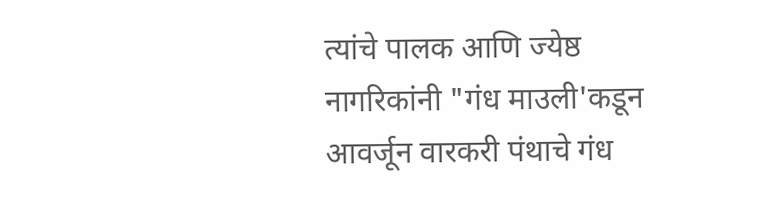त्यांचे पालक आणि ज्येष्ठ नागरिकांनी "गंध माउली'कडून आवर्जून वारकरी पंथाचे गंध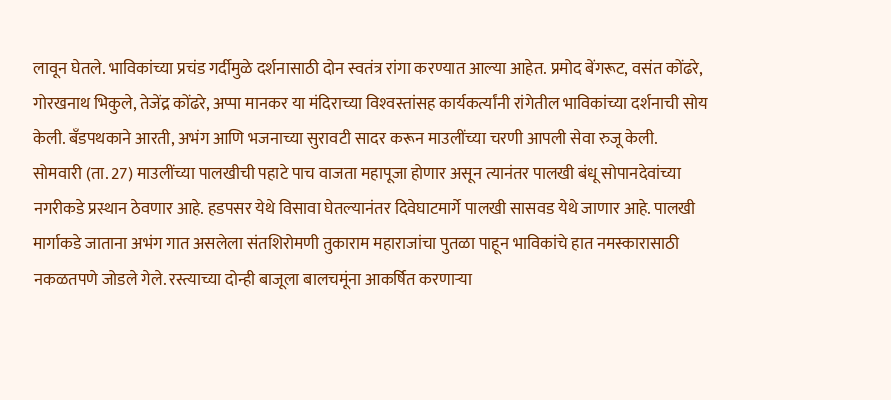लावून घेतले. भाविकांच्या प्रचंड गर्दीमुळे दर्शनासाठी दोन स्वतंत्र रांगा करण्यात आल्या आहेत. प्रमोद बेंगरूट, वसंत कोंढरे, गोरखनाथ भिकुले, तेजेंद्र कोंढरे, अप्पा मानकर या मंदिराच्या विश्‍वस्तांसह कार्यकर्त्यांनी रांगेतील भाविकांच्या दर्शनाची सोय केली. बॅंडपथकाने आरती, अभंग आणि भजनाच्या सुरावटी सादर करून माउलींच्या चरणी आपली सेवा रुजू केली. सोमवारी (ता. 27) माउलींच्या पालखीची पहाटे पाच वाजता महापूजा होणार असून त्यानंतर पालखी बंधू सोपानदेवांच्या नगरीकडे प्रस्थान ठेवणार आहे. हडपसर येथे विसावा घेतल्यानंतर दिवेघाटमार्गे पालखी सासवड येथे जाणार आहे. पालखी मार्गाकडे जाताना अभंग गात असलेला संतशिरोमणी तुकाराम महाराजांचा पुतळा पाहून भाविकांचे हात नमस्कारासाठी नकळतपणे जोडले गेले. रस्त्याच्या दोन्ही बाजूला बालचमूंना आकर्षित करणाऱ्या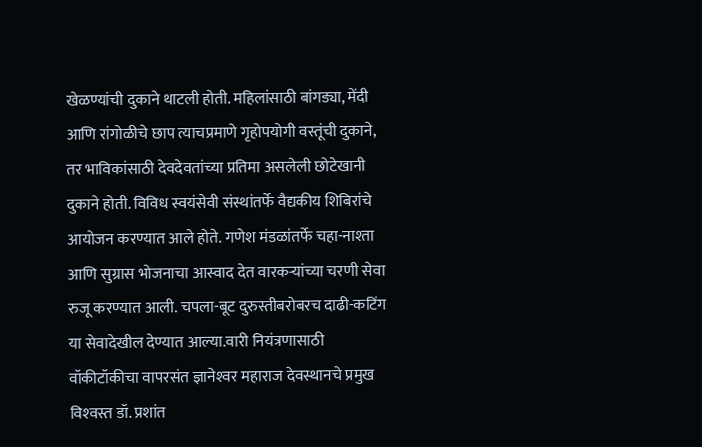खेळण्यांची दुकाने थाटली होती. महिलांसाठी बांगड्या, मेंदी आणि रांगोळीचे छाप त्याचप्रमाणे गृहोपयोगी वस्तूंची दुकाने, तर भाविकांसाठी देवदेवतांच्या प्रतिमा असलेली छोटेखानी दुकाने होती. विविध स्वयंसेवी संस्थांतर्फे वैद्यकीय शिबिरांचे आयोजन करण्यात आले होते. गणेश मंडळांतर्फे चहा-नाश्‍ता आणि सुग्रास भोजनाचा आस्वाद देत वारकऱ्यांच्या चरणी सेवा रुजू करण्यात आली. चपला-बूट दुरुस्तीबरोबरच दाढी-कटिंग या सेवादेखील देण्यात आल्या.वारी नियंत्रणासाठी वॉकीटॉकीचा वापरसंत ज्ञानेश्‍वर महाराज देवस्थानचे प्रमुख विश्‍वस्त डॉ. प्रशांत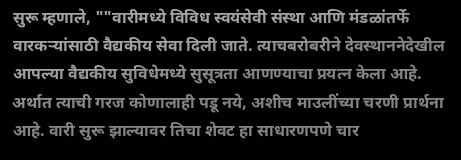सुरू म्हणाले, ""वारीमध्ये विविध स्वयंसेवी संस्था आणि मंडळांतर्फे वारकऱ्यांसाठी वैद्यकीय सेवा दिली जाते. त्याचबरोबरीने देवस्थाननेदेखील आपल्या वैद्यकीय सुविधेमध्ये सुसूत्रता आणण्याचा प्रयत्न केला आहे. अर्थात त्याची गरज कोणालाही पडू नये, अशीच माउलींच्या चरणी प्रार्थना आहे. वारी सुरू झाल्यावर तिचा शेवट हा साधारणपणे चार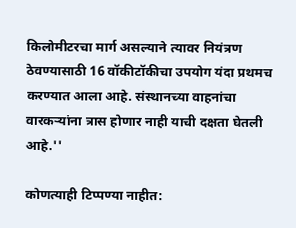किलोमीटरचा मार्ग असल्याने त्यावर नियंत्रण ठेवण्यासाठी 16 वॉकीटॉकीचा उपयोग यंदा प्रथमच करण्यात आला आहे. संस्थानच्या वाहनांचा वारकऱ्यांना त्रास होणार नाही याची दक्षता घेतली आहे.''

कोणत्याही टिप्पण्‍या नाहीत: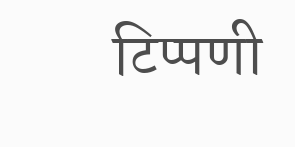टिप्पणी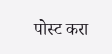पोस्ट करा